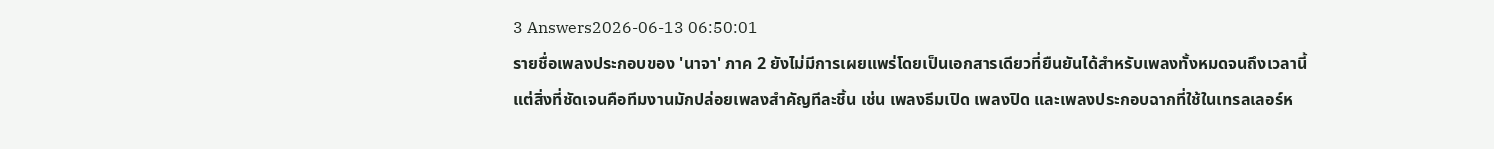3 Answers2026-06-13 06:50:01
รายชื่อเพลงประกอบของ 'นาจา' ภาค 2 ยังไม่มีการเผยแพร่โดยเป็นเอกสารเดียวที่ยืนยันได้สำหรับเพลงทั้งหมดจนถึงเวลานี้ แต่สิ่งที่ชัดเจนคือทีมงานมักปล่อยเพลงสำคัญทีละชิ้น เช่น เพลงธีมเปิด เพลงปิด และเพลงประกอบฉากที่ใช้ในเทรลเลอร์ห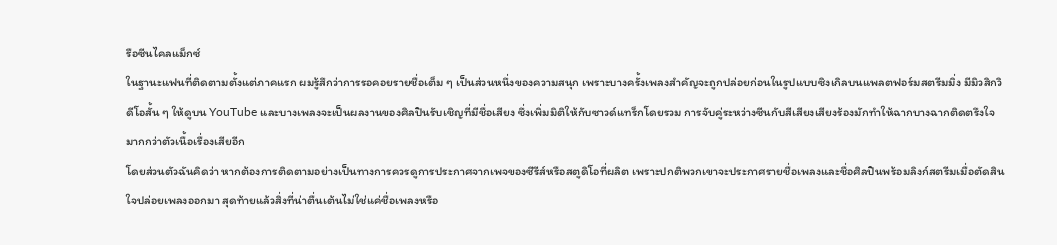รือซีนไคลแม็กซ์
ในฐานะแฟนที่ติดตามตั้งแต่ภาคแรก ผมรู้สึกว่าการรอคอยรายชื่อเต็ม ๆ เป็นส่วนหนึ่งของความสนุก เพราะบางครั้งเพลงสำคัญจะถูกปล่อยก่อนในรูปแบบซิงเกิลบนแพลตฟอร์มสตรีมมิ่ง มีมิวสิกวิดีโอสั้น ๆ ให้ดูบน YouTube และบางเพลงจะเป็นผลงานของศิลปินรับเชิญที่มีชื่อเสียง ซึ่งเพิ่มมิติให้กับซาวด์แทร็กโดยรวม การจับคู่ระหว่างซีนกับสีเสียงเสียงร้องมักทำให้ฉากบางฉากติดตรึงใจมากกว่าตัวเนื้อเรื่องเสียอีก
โดยส่วนตัวฉันคิดว่า หากต้องการติดตามอย่างเป็นทางการควรดูการประกาศจากเพจของซีรีส์หรือสตูดิโอที่ผลิต เพราะปกติพวกเขาจะประกาศรายชื่อเพลงและชื่อศิลปินพร้อมลิงก์สตรีมเมื่อตัดสินใจปล่อยเพลงออกมา สุดท้ายแล้วสิ่งที่น่าตื่นเต้นไม่ใช่แค่ชื่อเพลงหรือ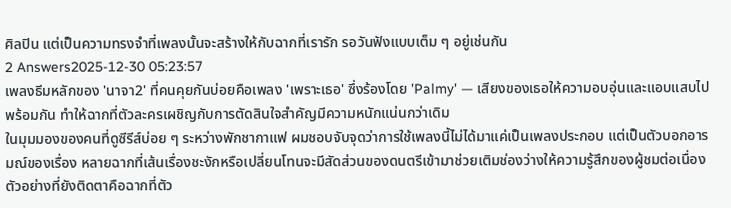ศิลปิน แต่เป็นความทรงจำที่เพลงนั้นจะสร้างให้กับฉากที่เรารัก รอวันฟังแบบเต็ม ๆ อยู่เช่นกัน
2 Answers2025-12-30 05:23:57
เพลงธีมหลักของ 'นาจา2' ที่คนคุยกันบ่อยคือเพลง 'เพราะเธอ' ซึ่งร้องโดย 'Palmy' — เสียงของเธอให้ความอบอุ่นและแอบแสบไปพร้อมกัน ทำให้ฉากที่ตัวละครเผชิญกับการตัดสินใจสำคัญมีความหนักแน่นกว่าเดิม
ในมุมมองของคนที่ดูซีรีส์บ่อย ๆ ระหว่างพักชากาแฟ ผมชอบจับจุดว่าการใช้เพลงนี้ไม่ได้มาแค่เป็นเพลงประกอบ แต่เป็นตัวบอกอารมณ์ของเรื่อง หลายฉากที่เส้นเรื่องชะงักหรือเปลี่ยนโทนจะมีสัดส่วนของดนตรีเข้ามาช่วยเติมช่องว่างให้ความรู้สึกของผู้ชมต่อเนื่อง ตัวอย่างที่ยังติดตาคือฉากที่ตัว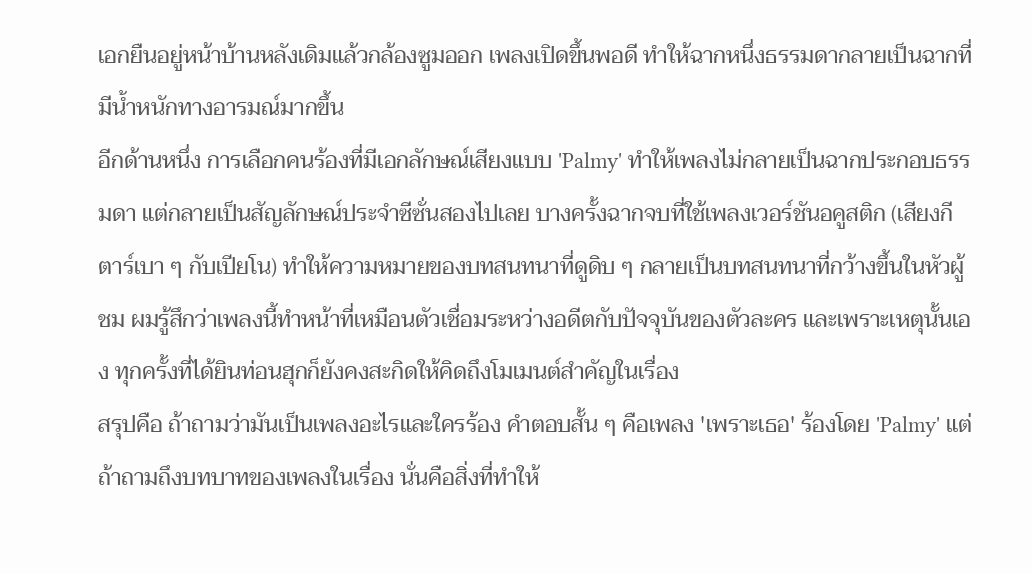เอกยืนอยู่หน้าบ้านหลังเดิมแล้วกล้องซูมออก เพลงเปิดขึ้นพอดี ทำให้ฉากหนึ่งธรรมดากลายเป็นฉากที่มีน้ำหนักทางอารมณ์มากขึ้น
อีกด้านหนึ่ง การเลือกคนร้องที่มีเอกลักษณ์เสียงแบบ 'Palmy' ทำให้เพลงไม่กลายเป็นฉากประกอบธรรมดา แต่กลายเป็นสัญลักษณ์ประจำซีซั่นสองไปเลย บางครั้งฉากจบที่ใช้เพลงเวอร์ชันอคูสติก (เสียงกีตาร์เบา ๆ กับเปียโน) ทำให้ความหมายของบทสนทนาที่ดูดิบ ๆ กลายเป็นบทสนทนาที่กว้างขึ้นในหัวผู้ชม ผมรู้สึกว่าเพลงนี้ทำหน้าที่เหมือนตัวเชื่อมระหว่างอดีตกับปัจจุบันของตัวละคร และเพราะเหตุนั้นเอง ทุกครั้งที่ได้ยินท่อนฮุกก็ยังคงสะกิดให้คิดถึงโมเมนต์สำคัญในเรื่อง
สรุปคือ ถ้าถามว่ามันเป็นเพลงอะไรและใครร้อง คำตอบสั้น ๆ คือเพลง 'เพราะเธอ' ร้องโดย 'Palmy' แต่ถ้าถามถึงบทบาทของเพลงในเรื่อง นั่นคือสิ่งที่ทำให้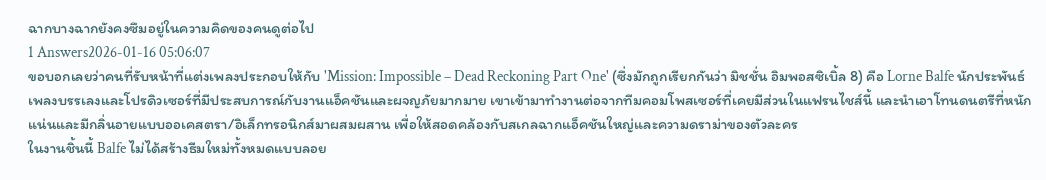ฉากบางฉากยังคงซึมอยู่ในความคิดของคนดูต่อไป
1 Answers2026-01-16 05:06:07
ขอบอกเลยว่าคนที่รับหน้าที่แต่งเพลงประกอบให้กับ 'Mission: Impossible – Dead Reckoning Part One' (ซึ่งมักถูกเรียกกันว่า มิชชั่น อิมพอสซิเบิ้ล 8) คือ Lorne Balfe นักประพันธ์เพลงบรรเลงและโปรดิวเซอร์ที่มีประสบการณ์กับงานแอ็คชันและผจญภัยมากมาย เขาเข้ามาทำงานต่อจากทีมคอมโพสเซอร์ที่เคยมีส่วนในแฟรนไชส์นี้ และนำเอาโทนดนตรีที่หนักแน่นและมีกลิ่นอายแบบออเคสตรา/อิเล็กทรอนิกส์มาผสมผสาน เพื่อให้สอดคล้องกับสเกลฉากแอ็คชันใหญ่และความดราม่าของตัวละคร
ในงานชิ้นนี้ Balfe ไม่ได้สร้างธีมใหม่ทั้งหมดแบบลอย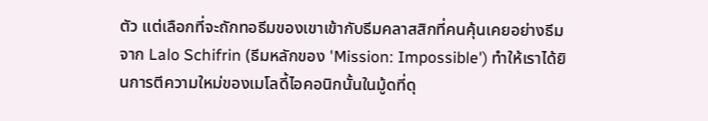ตัว แต่เลือกที่จะถักทอธีมของเขาเข้ากับธีมคลาสสิกที่คนคุ้นเคยอย่างธีมจาก Lalo Schifrin (ธีมหลักของ 'Mission: Impossible') ทำให้เราได้ยินการตีความใหม่ของเมโลดี้ไอคอนิกนั้นในมู้ดที่ดุ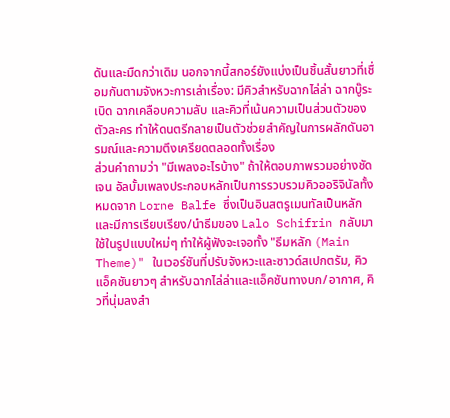ดันและมืดกว่าเดิม นอกจากนี้สกอร์ยังแบ่งเป็นชิ้นสั้นยาวที่เชื่อมกันตามจังหวะการเล่าเรื่อง: มีคิวสำหรับฉากไล่ล่า ฉากบู๊ระเบิด ฉากเคลือบความลับ และคิวที่เน้นความเป็นส่วนตัวของตัวละคร ทำให้ดนตรีกลายเป็นตัวช่วยสำคัญในการผลักดันอารมณ์และความตึงเครียดตลอดทั้งเรื่อง
ส่วนคำถามว่า "มีเพลงอะไรบ้าง" ถ้าให้ตอบภาพรวมอย่างชัดเจน อัลบั้มเพลงประกอบหลักเป็นการรวบรวมคิวออริจินัลทั้งหมดจาก Lorne Balfe ซึ่งเป็นอินสตรูเมนทัลเป็นหลัก และมีการเรียบเรียง/นำธีมของ Lalo Schifrin กลับมาใช้ในรูปแบบใหม่ๆ ทำให้ผู้ฟังจะเจอทั้ง "ธีมหลัก (Main Theme)" ในเวอร์ชันที่ปรับจังหวะและซาวด์สเปกตรัม, คิวแอ็คชันยาวๆ สำหรับฉากไล่ล่าและแอ็คชันทางบก/อากาศ, คิวที่นุ่มลงสำ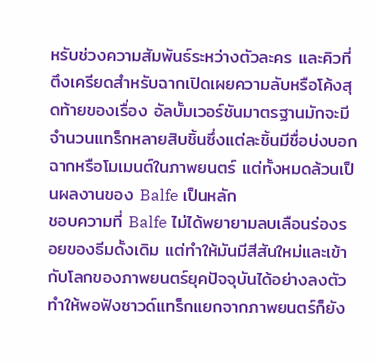หรับช่วงความสัมพันธ์ระหว่างตัวละคร และคิวที่ตึงเครียดสำหรับฉากเปิดเผยความลับหรือโค้งสุดท้ายของเรื่อง อัลบั้มเวอร์ชันมาตรฐานมักจะมีจำนวนแทร็กหลายสิบชิ้นซึ่งแต่ละชิ้นมีชื่อบ่งบอกฉากหรือโมเมนต์ในภาพยนตร์ แต่ทั้งหมดล้วนเป็นผลงานของ Balfe เป็นหลัก
ชอบความที่ Balfe ไม่ได้พยายามลบเลือนร่องรอยของธีมดั้งเดิม แต่ทำให้มันมีสีสันใหม่และเข้ากับโลกของภาพยนตร์ยุคปัจจุบันได้อย่างลงตัว ทำให้พอฟังซาวด์แทร็กแยกจากภาพยนตร์ก็ยัง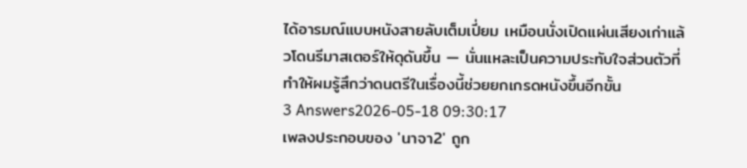ได้อารมณ์แบบหนังสายลับเต็มเปี่ยม เหมือนนั่งเปิดแผ่นเสียงเก่าแล้วโดนรีมาสเตอร์ให้ดุดันขึ้น — นั่นแหละเป็นความประทับใจส่วนตัวที่ทำให้ผมรู้สึกว่าดนตรีในเรื่องนี้ช่วยยกเกรดหนังขึ้นอีกขั้น
3 Answers2026-05-18 09:30:17
เพลงประกอบของ 'นาจา2' ถูก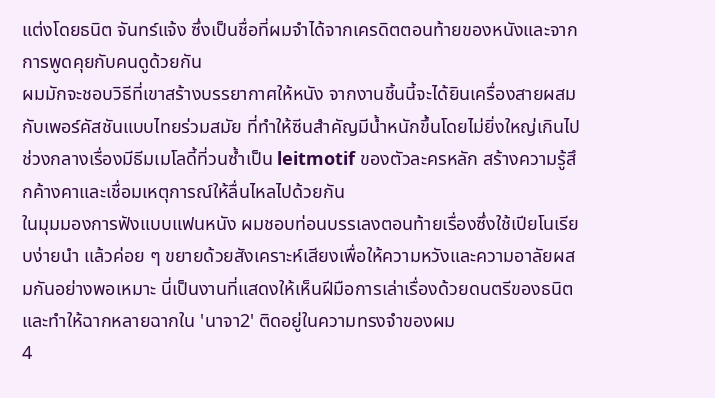แต่งโดยธนิต จันทร์แจ้ง ซึ่งเป็นชื่อที่ผมจำได้จากเครดิตตอนท้ายของหนังและจากการพูดคุยกับคนดูด้วยกัน
ผมมักจะชอบวิธีที่เขาสร้างบรรยากาศให้หนัง จากงานชิ้นนี้จะได้ยินเครื่องสายผสมกับเพอร์คัสชันแบบไทยร่วมสมัย ที่ทำให้ซีนสำคัญมีน้ำหนักขึ้นโดยไม่ยิ่งใหญ่เกินไป ช่วงกลางเรื่องมีธีมเมโลดี้ที่วนซ้ำเป็น leitmotif ของตัวละครหลัก สร้างความรู้สึกค้างคาและเชื่อมเหตุการณ์ให้ลื่นไหลไปด้วยกัน
ในมุมมองการฟังแบบแฟนหนัง ผมชอบท่อนบรรเลงตอนท้ายเรื่องซึ่งใช้เปียโนเรียบง่ายนำ แล้วค่อย ๆ ขยายด้วยสังเคราะห์เสียงเพื่อให้ความหวังและความอาลัยผสมกันอย่างพอเหมาะ นี่เป็นงานที่แสดงให้เห็นฝีมือการเล่าเรื่องด้วยดนตรีของธนิต และทำให้ฉากหลายฉากใน 'นาจา2' ติดอยู่ในความทรงจำของผม
4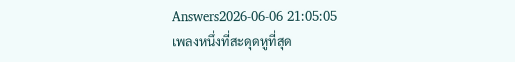Answers2026-06-06 21:05:05
เพลงหนึ่งที่สะดุดหูที่สุด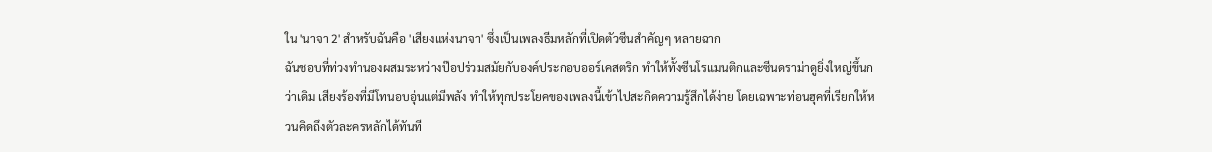ใน 'นาจา 2' สำหรับฉันคือ 'เสียงแห่งนาจา' ซึ่งเป็นเพลงธีมหลักที่เปิดตัวซีนสำคัญๆ หลายฉาก
ฉันชอบที่ท่วงทำนองผสมระหว่างป๊อปร่วมสมัยกับองค์ประกอบออร์เคสตริก ทำให้ทั้งซีนโรแมนติกและซีนดราม่าดูยิ่งใหญ่ขึ้นกว่าเดิม เสียงร้องที่มีโทนอบอุ่นแต่มีพลัง ทำให้ทุกประโยคของเพลงนี้เข้าไปสะกิดความรู้สึกได้ง่าย โดยเฉพาะท่อนฮุคที่เรียกให้หวนคิดถึงตัวละครหลักได้ทันที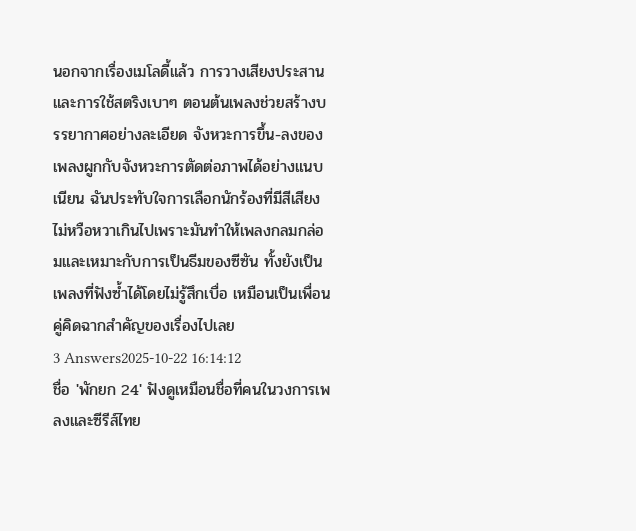นอกจากเรื่องเมโลดี้แล้ว การวางเสียงประสานและการใช้สตริงเบาๆ ตอนต้นเพลงช่วยสร้างบรรยากาศอย่างละเอียด จังหวะการขึ้น-ลงของเพลงผูกกับจังหวะการตัดต่อภาพได้อย่างแนบเนียน ฉันประทับใจการเลือกนักร้องที่มีสีเสียงไม่หวือหวาเกินไปเพราะมันทำให้เพลงกลมกล่อมและเหมาะกับการเป็นธีมของซีซัน ทั้งยังเป็นเพลงที่ฟังซ้ำได้โดยไม่รู้สึกเบื่อ เหมือนเป็นเพื่อนคู่คิดฉากสำคัญของเรื่องไปเลย
3 Answers2025-10-22 16:14:12
ชื่อ 'พักยก 24' ฟังดูเหมือนชื่อที่คนในวงการเพลงและซีรีส์ไทย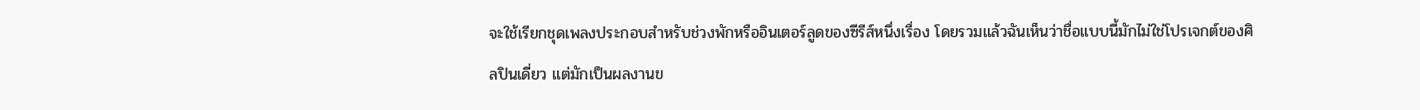จะใช้เรียกชุดเพลงประกอบสำหรับช่วงพักหรืออินเตอร์ลูดของซีรีส์หนึ่งเรื่อง โดยรวมแล้วฉันเห็นว่าชื่อแบบนี้มักไม่ใช่โปรเจกต์ของศิลปินเดี่ยว แต่มักเป็นผลงานข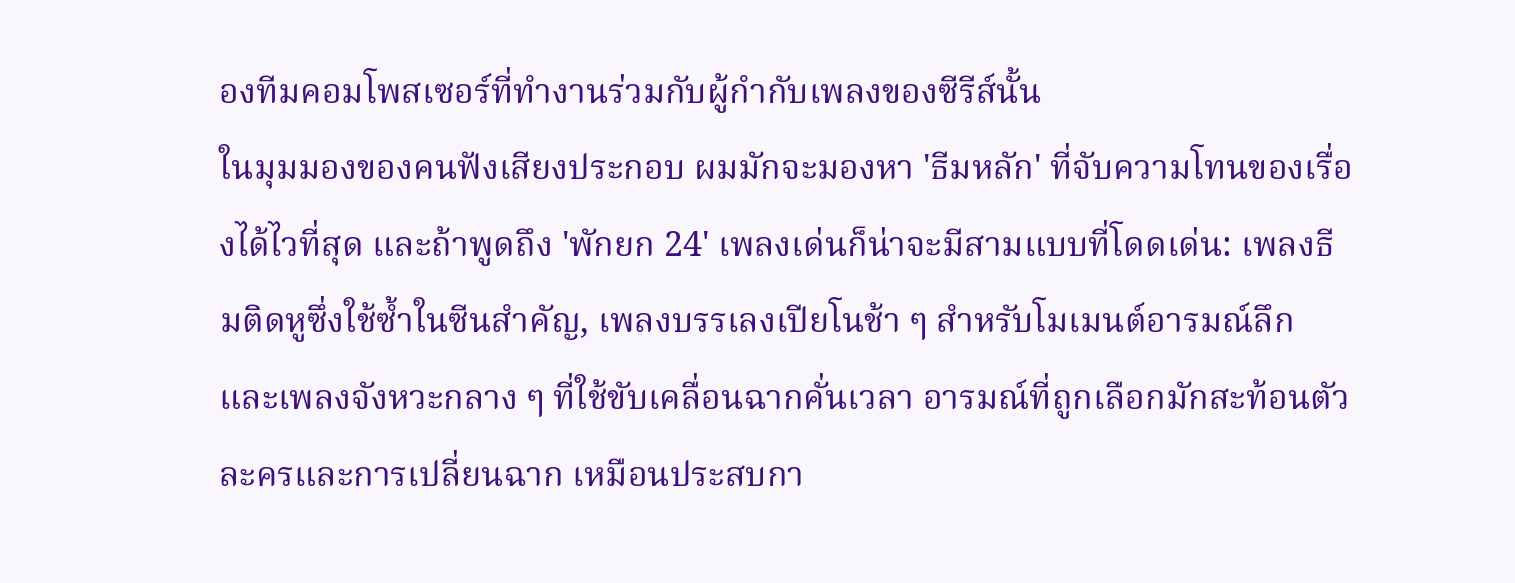องทีมคอมโพสเซอร์ที่ทำงานร่วมกับผู้กำกับเพลงของซีรีส์นั้น
ในมุมมองของคนฟังเสียงประกอบ ผมมักจะมองหา 'ธีมหลัก' ที่จับความโทนของเรื่องได้ไวที่สุด และถ้าพูดถึง 'พักยก 24' เพลงเด่นก็น่าจะมีสามแบบที่โดดเด่น: เพลงธีมติดหูซึ่งใช้ซ้ำในซีนสำคัญ, เพลงบรรเลงเปียโนช้า ๆ สำหรับโมเมนต์อารมณ์ลึก และเพลงจังหวะกลาง ๆ ที่ใช้ขับเคลื่อนฉากคั่นเวลา อารมณ์ที่ถูกเลือกมักสะท้อนตัวละครและการเปลี่ยนฉาก เหมือนประสบกา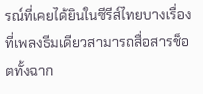รณ์ที่เคยได้ยินในซีรีส์ไทยบางเรื่องที่เพลงธีมเดียวสามารถสื่อสารช็อตทั้งฉาก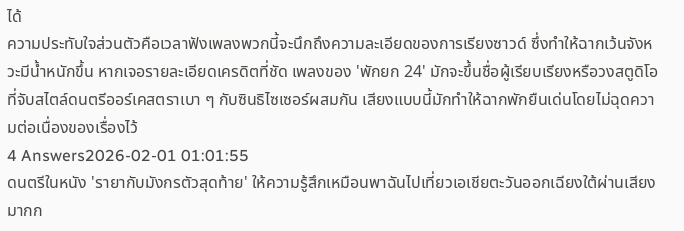ได้
ความประทับใจส่วนตัวคือเวลาฟังเพลงพวกนี้จะนึกถึงความละเอียดของการเรียงซาวด์ ซึ่งทำให้ฉากเว้นจังหวะมีน้ำหนักขึ้น หากเจอรายละเอียดเครดิตที่ชัด เพลงของ 'พักยก 24' มักจะขึ้นชื่อผู้เรียบเรียงหรือวงสตูดิโอที่จับสไตล์ดนตรีออร์เคสตราเบา ๆ กับซินธิไซเซอร์ผสมกัน เสียงแบบนี้มักทำให้ฉากพักยืนเด่นโดยไม่ฉุดความต่อเนื่องของเรื่องไว้
4 Answers2026-02-01 01:01:55
ดนตรีในหนัง 'รายากับมังกรตัวสุดท้าย' ให้ความรู้สึกเหมือนพาฉันไปเที่ยวเอเชียตะวันออกเฉียงใต้ผ่านเสียงมากก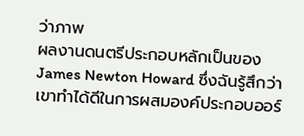ว่าภาพ
ผลงานดนตรีประกอบหลักเป็นของ James Newton Howard ซึ่งฉันรู้สึกว่าเขาทำได้ดีในการผสมองค์ประกอบออร์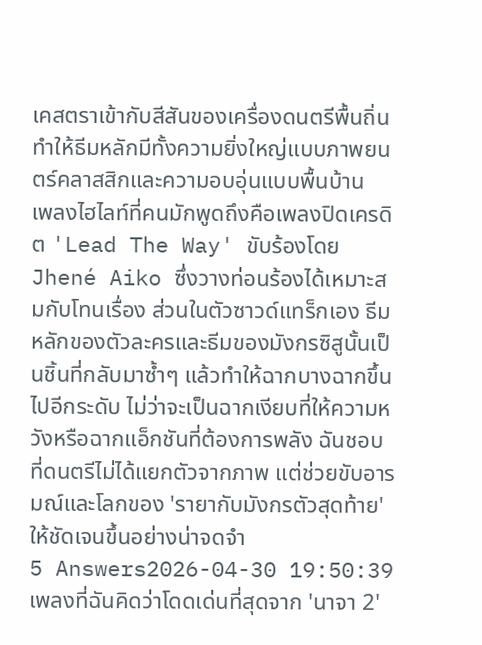เคสตราเข้ากับสีสันของเครื่องดนตรีพื้นถิ่น ทำให้ธีมหลักมีทั้งความยิ่งใหญ่แบบภาพยนตร์คลาสสิกและความอบอุ่นแบบพื้นบ้าน
เพลงไฮไลท์ที่คนมักพูดถึงคือเพลงปิดเครดิต 'Lead The Way' ขับร้องโดย Jhené Aiko ซึ่งวางท่อนร้องได้เหมาะสมกับโทนเรื่อง ส่วนในตัวซาวด์แทร็กเอง ธีมหลักของตัวละครและธีมของมังกรซิสูนั้นเป็นชิ้นที่กลับมาซ้ำๆ แล้วทำให้ฉากบางฉากขึ้นไปอีกระดับ ไม่ว่าจะเป็นฉากเงียบที่ให้ความหวังหรือฉากแอ็กชันที่ต้องการพลัง ฉันชอบที่ดนตรีไม่ได้แยกตัวจากภาพ แต่ช่วยขับอารมณ์และโลกของ 'รายากับมังกรตัวสุดท้าย' ให้ชัดเจนขึ้นอย่างน่าจดจำ
5 Answers2026-04-30 19:50:39
เพลงที่ฉันคิดว่าโดดเด่นที่สุดจาก 'นาจา 2'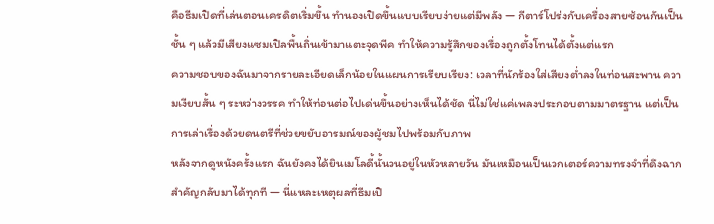คือธีมเปิดที่เล่นตอนเครดิตเริ่มขึ้น ทำนองเปิดขึ้นแบบเรียบง่ายแต่มีพลัง — กีตาร์โปร่งกับเครื่องสายซ้อนกันเป็นชั้น ๆ แล้วมีเสียงแซมเปิลพื้นถิ่นเข้ามาแตะจุดพีค ทำให้ความรู้สึกของเรื่องถูกตั้งโทนได้ตั้งแต่แรก
ความชอบของฉันมาจากรายละเอียดเล็กน้อยในแผนการเรียบเรียง: เวลาที่นักร้องใส่เสียงต่ำลงในท่อนสะพาน ความเงียบสั้น ๆ ระหว่างวรรค ทำให้ท่อนต่อไปเด่นขึ้นอย่างเห็นได้ชัด นี่ไม่ใช่แค่เพลงประกอบตามมาตรฐาน แต่เป็นการเล่าเรื่องด้วยดนตรีที่ช่วยขยับอารมณ์ของผู้ชมไปพร้อมกับภาพ
หลังจากดูหนังครั้งแรก ฉันยังคงได้ยินเมโลดี้นั้นวนอยู่ในหัวหลายวัน มันเหมือนเป็นเวกเตอร์ความทรงจำที่ดึงฉากสำคัญกลับมาได้ทุกที — นี่แหละเหตุผลที่ธีมเปิ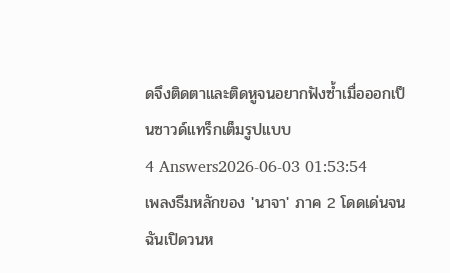ดจึงติดตาและติดหูจนอยากฟังซ้ำเมื่อออกเป็นซาวด์แทร็กเต็มรูปแบบ
4 Answers2026-06-03 01:53:54
เพลงธีมหลักของ 'นาจา' ภาค 2 โดดเด่นจนฉันเปิดวนห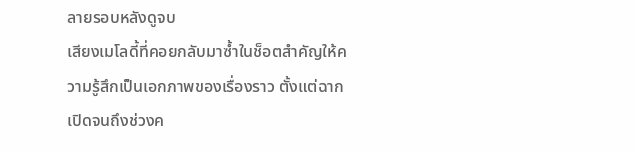ลายรอบหลังดูจบ
เสียงเมโลดี้ที่คอยกลับมาซ้ำในช็อตสำคัญให้ความรู้สึกเป็นเอกภาพของเรื่องราว ตั้งแต่ฉากเปิดจนถึงช่วงค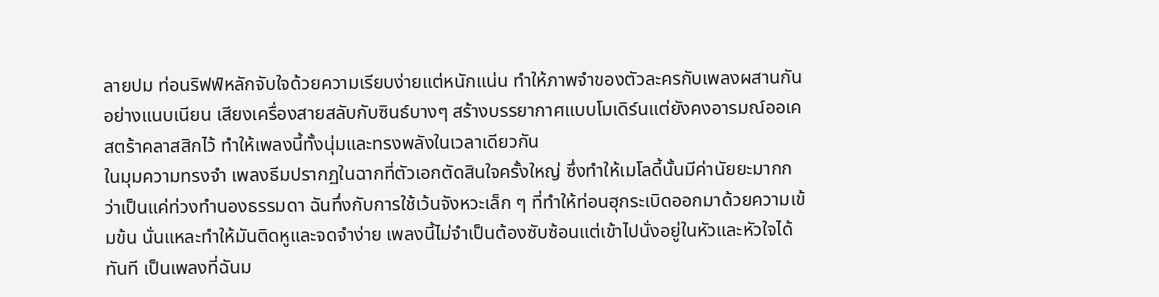ลายปม ท่อนริฟฟ์หลักจับใจด้วยความเรียบง่ายแต่หนักแน่น ทำให้ภาพจำของตัวละครกับเพลงผสานกันอย่างแนบเนียน เสียงเครื่องสายสลับกับซินธ์บางๆ สร้างบรรยากาศแบบโมเดิร์นแต่ยังคงอารมณ์ออเคสตร้าคลาสสิกไว้ ทำให้เพลงนี้ทั้งนุ่มและทรงพลังในเวลาเดียวกัน
ในมุมความทรงจำ เพลงธีมปรากฏในฉากที่ตัวเอกตัดสินใจครั้งใหญ่ ซึ่งทำให้เมโลดี้นั้นมีค่านัยยะมากกว่าเป็นแค่ท่วงทำนองธรรมดา ฉันทึ่งกับการใช้เว้นจังหวะเล็ก ๆ ที่ทำให้ท่อนฮุกระเบิดออกมาด้วยความเข้มข้น นั่นแหละทำให้มันติดหูและจดจำง่าย เพลงนี้ไม่จำเป็นต้องซับซ้อนแต่เข้าไปนั่งอยู่ในหัวและหัวใจได้ทันที เป็นเพลงที่ฉันม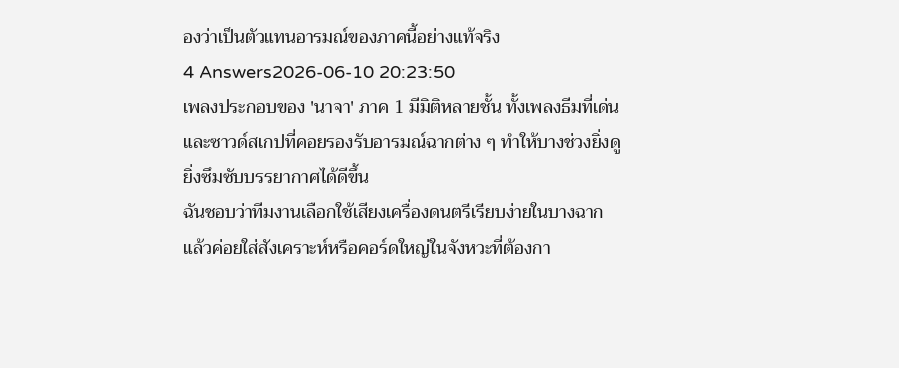องว่าเป็นตัวแทนอารมณ์ของภาคนี้อย่างแท้จริง
4 Answers2026-06-10 20:23:50
เพลงประกอบของ 'นาจา' ภาค 1 มีมิติหลายชั้น ทั้งเพลงธีมที่เด่นและซาวด์สเกปที่คอยรองรับอารมณ์ฉากต่าง ๆ ทำให้บางช่วงยิ่งดูยิ่งซึมซับบรรยากาศได้ดีขึ้น
ฉันชอบว่าทีมงานเลือกใช้เสียงเครื่องดนตรีเรียบง่ายในบางฉาก แล้วค่อยใส่สังเคราะห์หรือคอร์ดใหญ่ในจังหวะที่ต้องกา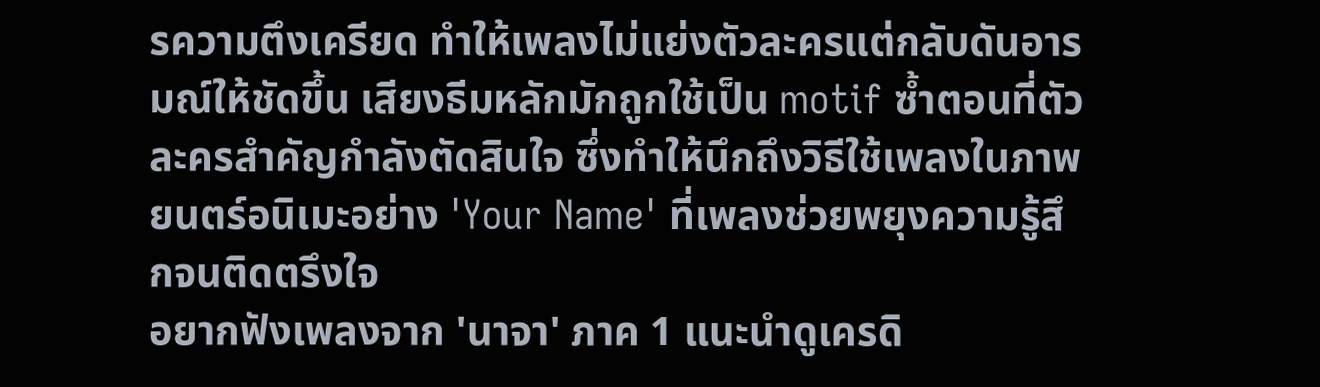รความตึงเครียด ทำให้เพลงไม่แย่งตัวละครแต่กลับดันอารมณ์ให้ชัดขึ้น เสียงธีมหลักมักถูกใช้เป็น motif ซ้ำตอนที่ตัวละครสำคัญกำลังตัดสินใจ ซึ่งทำให้นึกถึงวิธีใช้เพลงในภาพยนตร์อนิเมะอย่าง 'Your Name' ที่เพลงช่วยพยุงความรู้สึกจนติดตรึงใจ
อยากฟังเพลงจาก 'นาจา' ภาค 1 แนะนำดูเครดิ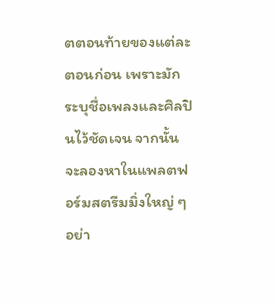ตตอนท้ายของแต่ละตอนก่อน เพราะมักระบุชื่อเพลงและศิลปินไว้ชัดเจน จากนั้นจะลองหาในแพลตฟอร์มสตรีมมิ่งใหญ่ ๆ อย่า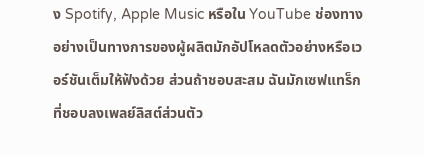ง Spotify, Apple Music หรือใน YouTube ช่องทางอย่างเป็นทางการของผู้ผลิตมักอัปโหลดตัวอย่างหรือเวอร์ชันเต็มให้ฟังด้วย ส่วนถ้าชอบสะสม ฉันมักเซฟแทร็กที่ชอบลงเพลย์ลิสต์ส่วนตัว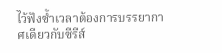ไว้ฟังซ้ำเวลาต้องการบรรยากาศเดียวกับซีรีส์